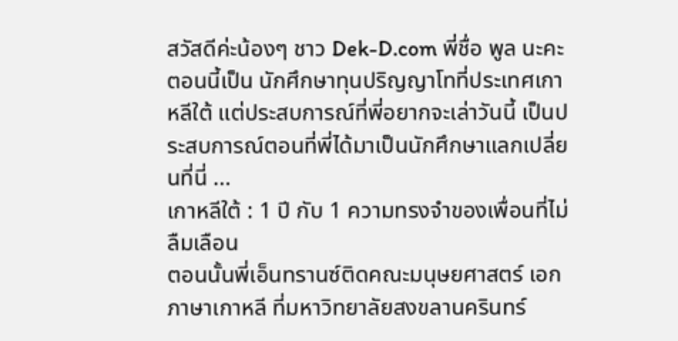สวัสดีค่ะน้องๆ ชาว Dek-D.com พี่ชื่อ พูล นะคะ ตอนนี้เป็น นักศึกษาทุนปริญญาโทที่ประเทศเกาหลีใต้ แต่ประสบการณ์ที่พี่อยากจะเล่าวันนี้ เป็นประสบการณ์ตอนที่พี่ได้มาเป็นนักศึกษาแลกเปลี่ยนที่นี่ ...
เกาหลีใต้ : 1 ปี กับ 1 ความทรงจำของเพื่อนที่ไม่ลืมเลือน
ตอนนั้นพี่เอ็นทรานซ์ติดคณะมนุษยศาสตร์ เอกภาษาเกาหลี ที่มหาวิทยาลัยสงขลานครินทร์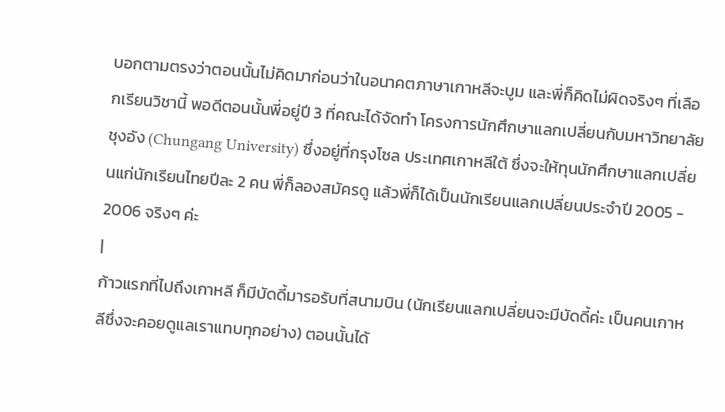บอกตามตรงว่าตอนนั้นไม่คิดมาก่อนว่าในอนาคตภาษาเกาหลีจะบูม และพี่ก็คิดไม่ผิดจริงๆ ที่เลือกเรียนวิชานี้ พอดีตอนนั้นพี่อยู่ปี 3 ที่คณะได้จัดทำ โครงการนักศึกษาแลกเปลี่ยนกับมหาวิทยาลัยชุงอัง (Chungang University) ซึ่งอยู่ที่กรุงโซล ประเทศเกาหลีใต้ ซึ่งจะให้ทุนนักศึกษาแลกเปลี่ยนแก่นักเรียนไทยปีละ 2 คน พี่ก็ลองสมัครดู แล้วพี่ก็ได้เป็นนักเรียนแลกเปลี่ยนประจำปี 2005 - 2006 จริงๆ ค่ะ
|
ก้าวแรกที่ไปถึงเกาหลี ก็มีบัดดี้มารอรับที่สนามบิน (นักเรียนแลกเปลี่ยนจะมีบัดดี้ค่ะ เป็นคนเกาหลีซึ่งจะคอยดูแลเราแทบทุกอย่าง) ตอนนั้นได้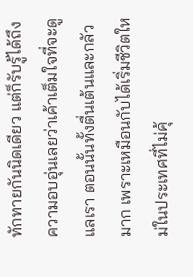ทักทายกันนิดเดียว แต่ก็รับรู้ได้ถึงความอบอุ่นเลยว่าเค้าเต็มใจที่จะดูแลเรา ตอนนั้นทั้งตื่นเต้นและกลัวมาก เพราะเหมือนกับได้เริ่มชีวิตใหม่ในประเทศที่ไม่คุ้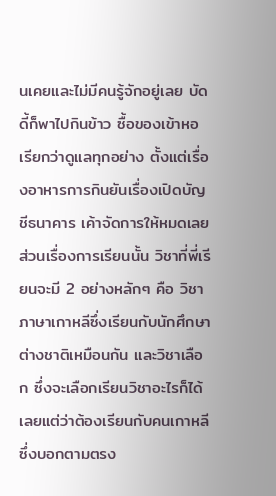นเคยและไม่มีคนรู้จักอยู่เลย บัดดี้ก็พาไปกินข้าว ซื้อของเข้าหอ เรียกว่าดูแลทุกอย่าง ตั้งแต่เรื่องอาหารการกินยันเรื่องเปิดบัญชีธนาคาร เค้าจัดการให้หมดเลย
ส่วนเรื่องการเรียนนั้น วิชาที่พี่เรียนจะมี 2 อย่างหลักๆ คือ วิชาภาษาเกาหลีซึ่งเรียนกับนักศึกษาต่างชาติเหมือนกัน และวิชาเลือก ซึ่งจะเลือกเรียนวิชาอะไรก็ได้เลยแต่ว่าต้องเรียนกับคนเกาหลี ซึ่งบอกตามตรง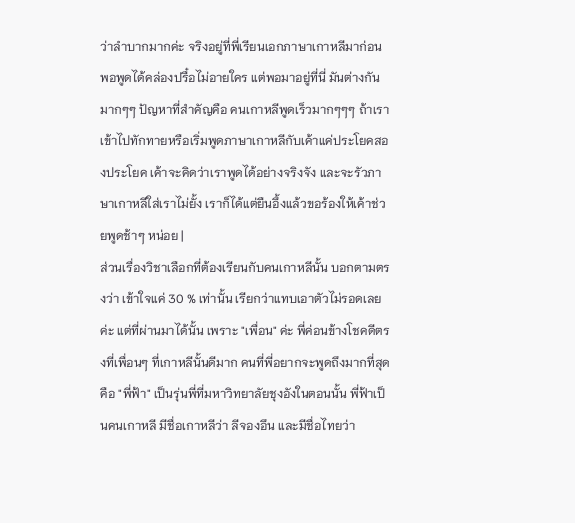ว่าลำบากมากค่ะ จริงอยู่ที่พี่เรียนเอกภาษาเกาหลีมาก่อน พอพูดได้คล่องปรื๋อไม่อายใคร แต่พอมาอยู่ที่นี่ มันต่างกันมากๆๆ ปัญหาที่สำคัญคือ คนเกาหลีพูดเร็วมากๆๆๆ ถ้าเราเข้าไปทักทายหรือเริ่มพูดภาษาเกาหลีกับเค้าแค่ประโยคสองประโยค เค้าจะคิดว่าเราพูดได้อย่างจริงจัง และจะรัวภาษาเกาหลีใส่เราไม่ยั้ง เราก็ได้แต่ยืนอึ้งแล้วขอร้องให้เค้าช่วยพูดช้าๆ หน่อย |
ส่วนเรื่องวิชาเลือกที่ต้องเรียนกับคนเกาหลีนั้น บอกตามตรงว่า เข้าใจแค่ 30 % เท่านั้น เรียกว่าแทบเอาตัวไม่รอดเลยค่ะ แต่ที่ผ่านมาได้นั้น เพราะ "เพื่อน" ค่ะ พี่ค่อนข้างโชคดีตรงที่เพื่อนๆ ที่เกาหลีนั้นดีมาก คนที่พี่อยากจะพูดถึงมากที่สุดคือ "พี่ฟ้า" เป็นรุ่นพี่ที่มหาวิทยาลัยชุงอังในตอนนั้น พี่ฟ้าเป็นคนเกาหลี มีชื่อเกาหลีว่า ลีจองอึน และมีชื่อไทยว่า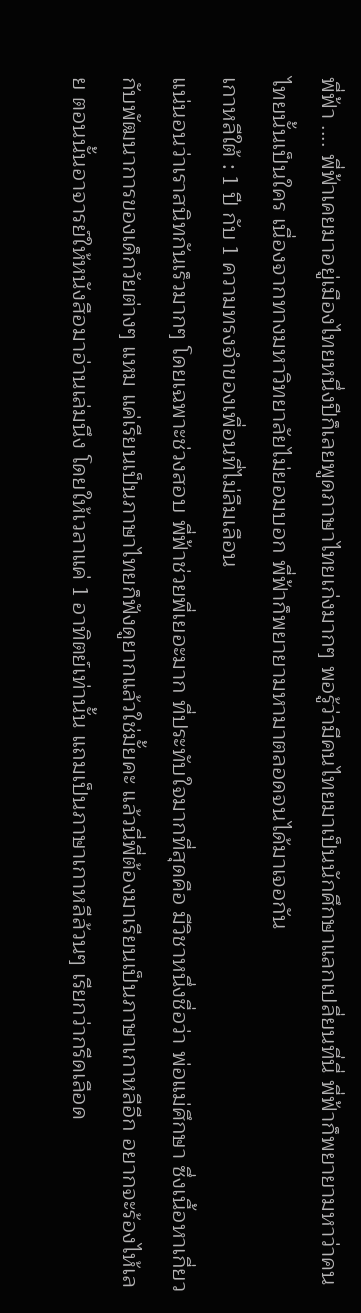พี่ฟ้า .... พี่ฟ้าเคยมาอยู่เมืองไทยหนึ่งปีก็เลยพูดภาษาไทยเก่งมากๆ พอรู้ว่ามีคนไทยมาเป็นนักศึกษาแลกเปลี่ยนที่นี่ พี่ฟ้าก็พยายามหาว่าคนไทยนั้นเป็นใคร เนื่องจากทางมหาวิทยาลัยไม่ยอมบอก พี่ฟ้าก็พยายามหามาตลอดจนได้มาเจอกัน
เกาหลีใต้ : 1 ปี กับ 1 ความทรงจำของเพื่อนที่ไม่ลืมเลือน
แน่นอนว่าเราสนิทกันเร็วมากๆ โดยเฉพาะช่วงสอบ พี่ฟ้าช่วยพี่เยอะมาก ที่ประทับใจมากที่สุดคือ มีวิชาหนึ่งชื่อว่า พ่อแม่ศึกษา ซึ่งเนื้อหาเกี่ยวกับพัฒนาการของเด็กวัยต่างๆ แหม แค่เรียนเป็นภาษาไทยก็ฟังดูยากแล้วใช่มั้ยคะ แล้วนี่พี่ต้องมาเรียนเป็นภาษาเกาหลีอีก อยากจะร้องไห้เลย ตอนนั้นอาจารย์ให้หนังสือมาอ่านเล่มนึง โดยให้เวลาแค่ 1 อาทิตย์เท่านั้น แถมเป็นภาษาเกาหลีล้วนๆ เรียกว่ากรีดเลือด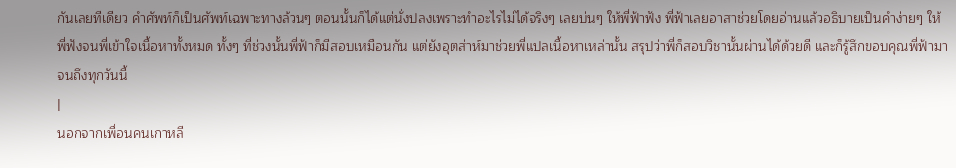กันเลยทีเดียว คำศัพท์ก็เป็นศัพท์เฉพาะทางล้วนๆ ตอนนั้นก็ได้แต่นั่งปลงเพราะทำอะไรไม่ได้จริงๆ เลยบ่นๆ ให้พี่ฟ้าฟัง พี่ฟ้าเลยอาสาช่วยโดยอ่านแล้วอธิบายเป็นคำง่ายๆ ให้พี่ฟังจนพี่เข้าใจเนื้อหาทั้งหมด ทั้งๆ ที่ช่วงนั้นพี่ฟ้าก็มีสอบเหมือนกัน แต่ยังอุตส่าห์มาช่วยพี่แปลเนื้อหาเหล่านั้น สรุปว่าพี่ก็สอบวิชานั้นผ่านได้ด้วยดี และก็รู้สึกขอบคุณพี่ฟ้ามาจนถึงทุกวันนี้
|
นอกจากเพื่อนคนเกาหลี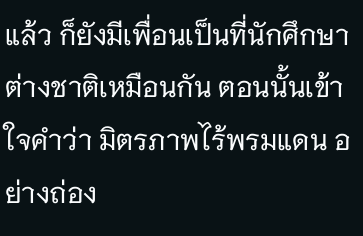แล้ว ก็ยังมีเพื่อนเป็นที่นักศึกษาต่างชาติเหมือนกัน ตอนนั้นเข้าใจคำว่า มิตรภาพไร้พรมแดน อย่างถ่อง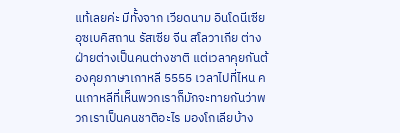แท้เลยค่ะ มีทั้งจาก เวียดนาม อินโดนีเซีย อุซเบคิสถาน รัสเซีย จีน สโลวาเกีย ต่างฝ่ายต่างเป็นคนต่างชาติ แต่เวลาคุยกันต้องคุยภาษาเกาหลี 5555 เวลาไปที่ไหน คนเกาหลีที่เห็นพวกเราก็มักจะทายกันว่าพวกเราเป็นคนชาติอะไร มองโกเลียบ้าง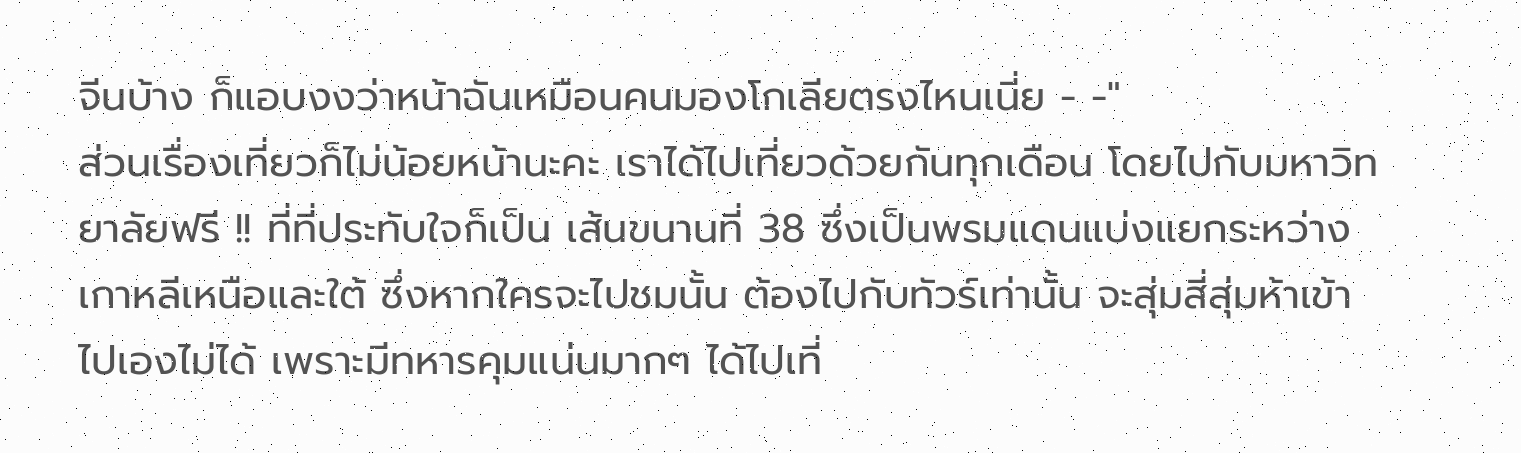จีนบ้าง ก็แอบงงว่าหน้าฉันเหมือนคนมองโกเลียตรงไหนเนี่ย - -"
ส่วนเรื่องเที่ยวก็ไม่น้อยหน้านะคะ เราได้ไปเที่ยวด้วยกันทุกเดือน โดยไปกับมหาวิทยาลัยฟรี !! ที่ที่ประทับใจก็เป็น เส้นขนานที่ 38 ซึ่งเป็นพรมแดนแบ่งแยกระหว่างเกาหลีเหนือและใต้ ซึ่งหากใครจะไปชมนั้น ต้องไปกับทัวร์เท่านั้น จะสุ่มสี่สุ่มห้าเข้าไปเองไม่ได้ เพราะมีทหารคุมแน่นมากๆ ได้ไปเที่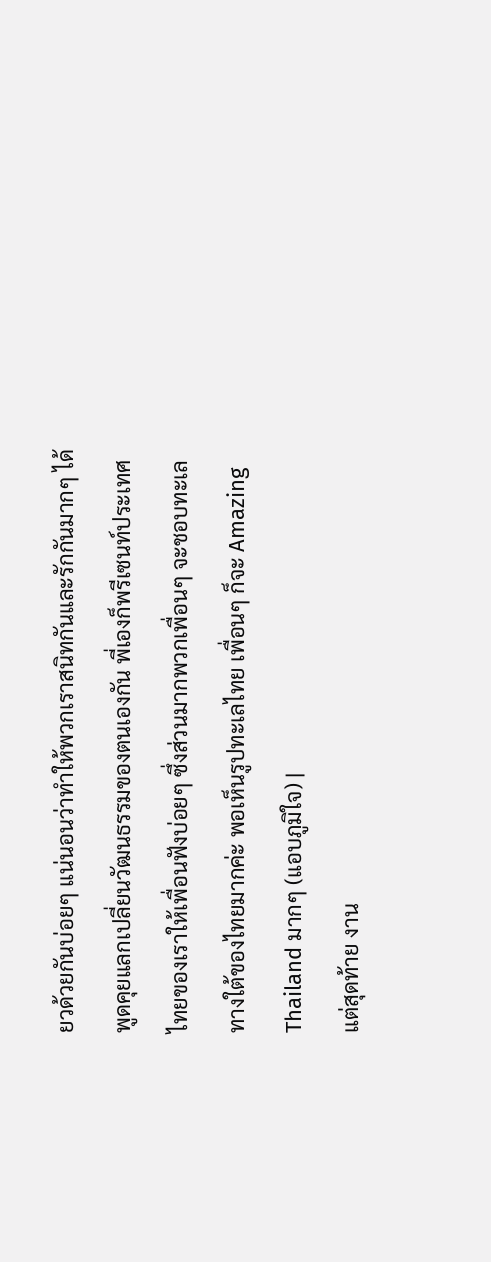ยวด้วยกันบ่อยๆ แน่นอนว่าทำให้พวกเราสนิทกันและรักกันมากๆ ได้พูดคุยแลกเปลี่ยนวัฒนธรรมของตนเองกัน พี่เองก็พรีเซนท์ประเทศไทยของเราให้เพื่อนฟังบ่อยๆ ซึ่งส่วนมากพวกเพื่อนๆ จะชอบทะเลทางใต้ของไทยมากค่ะ พอเห็นรูปทะเลไทย เพื่อนๆ ก็จะ Amazing Thailand มากๆ (แอบภูมิใจ) |
แต่สุดท้าย งาน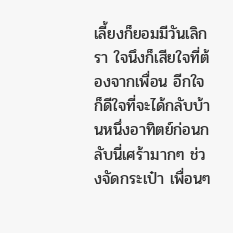เลี้ยงก็ยอมมีวันเลิกรา ใจนึงก็เสียใจที่ต้องจากเพื่อน อีกใจก็ดีใจที่จะได้กลับบ้านหนึ่งอาทิตย์ก่อนกลับนี่เศร้ามากๆ ช่วงจัดกระเป๋า เพื่อนๆ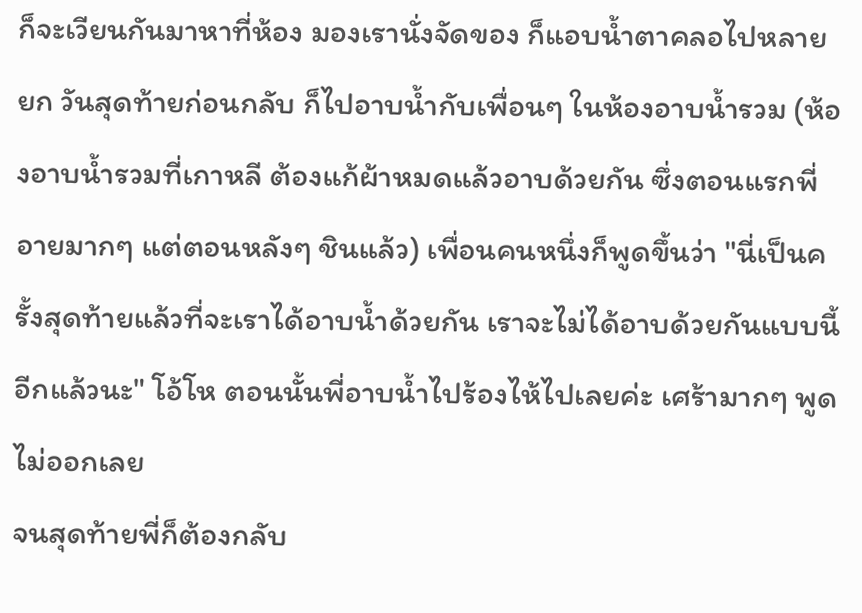ก็จะเวียนกันมาหาที่ห้อง มองเรานั่งจัดของ ก็แอบน้ำตาคลอไปหลายยก วันสุดท้ายก่อนกลับ ก็ไปอาบน้ำกับเพื่อนๆ ในห้องอาบน้ำรวม (ห้องอาบน้ำรวมที่เกาหลี ต้องแก้ผ้าหมดแล้วอาบด้วยกัน ซึ่งตอนแรกพี่อายมากๆ แต่ตอนหลังๆ ชินแล้ว) เพื่อนคนหนึ่งก็พูดขึ้นว่า "นี่เป็นครั้งสุดท้ายแล้วที่จะเราได้อาบน้ำด้วยกัน เราจะไม่ได้อาบด้วยกันแบบนี้อีกแล้วนะ" โอ้โห ตอนนั้นพี่อาบน้ำไปร้องไห้ไปเลยค่ะ เศร้ามากๆ พูดไม่ออกเลย
จนสุดท้ายพี่ก็ต้องกลับ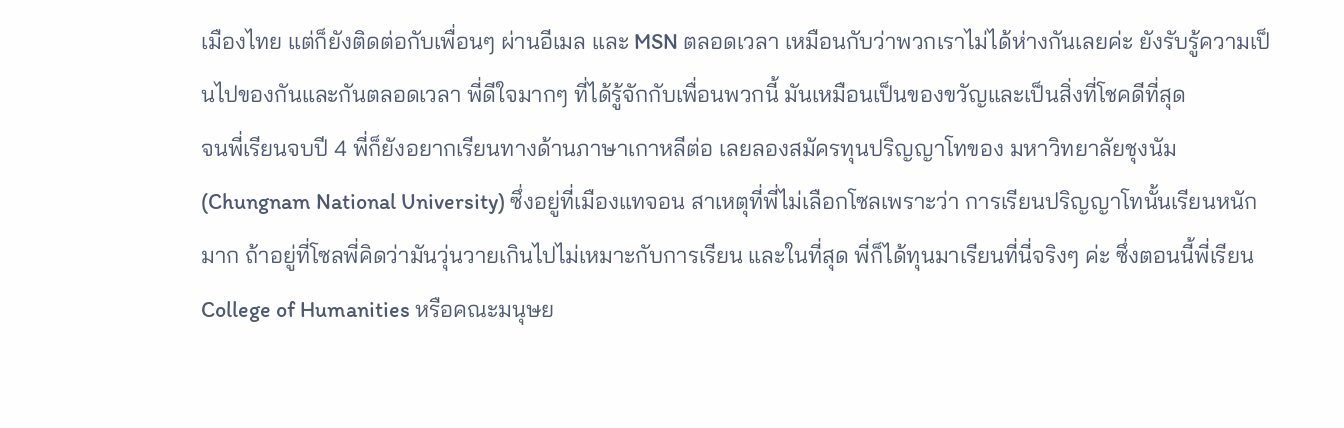เมืองไทย แต่ก็ยังติดต่อกับเพื่อนๆ ผ่านอีเมล และ MSN ตลอดเวลา เหมือนกับว่าพวกเราไม่ได้ห่างกันเลยค่ะ ยังรับรู้ความเป็นไปของกันและกันตลอดเวลา พี่ดีใจมากๆ ที่ได้รู้จักกับเพื่อนพวกนี้ มันเหมือนเป็นของขวัญและเป็นสิ่งที่โชคดีที่สุด
จนพี่เรียนจบปี 4 พี่ก็ยังอยากเรียนทางด้านภาษาเกาหลีต่อ เลยลองสมัครทุนปริญญาโทของ มหาวิทยาลัยชุงนัม (Chungnam National University) ซึ่งอยู่ที่เมืองแทจอน สาเหตุที่พี่ไม่เลือกโซลเพราะว่า การเรียนปริญญาโทนั้นเรียนหนักมาก ถ้าอยู่ที่โซลพี่คิดว่ามันวุ่นวายเกินไปไม่เหมาะกับการเรียน และในที่สุด พี่ก็ได้ทุนมาเรียนที่นี่จริงๆ ค่ะ ซึ่งตอนนี้พี่เรียน College of Humanities หรือคณะมนุษย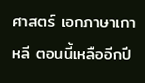ศาสตร์ เอกภาษาเกาหลี ตอนนี้เหลืออีกปี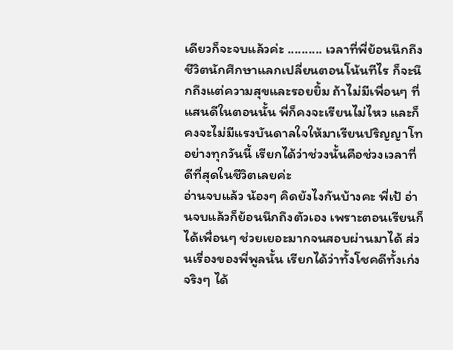เดียวก็จะจบแล้วค่ะ .......... เวลาที่พี่ย้อนนึกถึงชีวิตนักศึกษาแลกเปลี่ยนตอนโน้นทีไร ก็จะนึกถึงแต่ความสุขและรอยยิ้ม ถ้าไม่มีเพื่อนๆ ที่แสนดีในตอนนั้น พี่ก็คงจะเรียนไม่ไหว และก็คงจะไม่มีแรงบันดาลใจให้มาเรียนปริญญาโทอย่างทุกวันนี้ เรียกได้ว่าช่วงนั้นคือช่วงเวลาที่ดีที่สุดในชีวิตเลยค่ะ
อ่านจบแล้ว น้องๆ คิดยังไงกันบ้างคะ พี่เป้ อ่านจบแล้วก็ย้อนนึกถึงตัวเอง เพราะตอนเรียนก็ได้เพื่อนๆ ช่วยเยอะมากจนสอบผ่านมาได้ ส่วนเรื่องของพี่พูลนั้น เรียกได้ว่าทั้งโชคดีทั้งเก่งจริงๆ ได้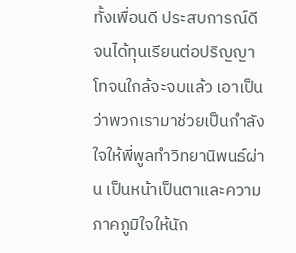ทั้งเพื่อนดี ประสบการณ์ดี จนได้ทุนเรียนต่อปริญญาโทจนใกล้จะจบแล้ว เอาเป็นว่าพวกเรามาช่วยเป็นกำลังใจให้พี่พูลทำวิทยานิพนธ์ผ่าน เป็นหน้าเป็นตาและความภาคภูมิใจให้นัก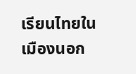เรียนไทยในเมืองนอก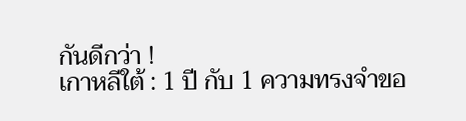กันดีกว่า !
เกาหลีใต้ : 1 ปี กับ 1 ความทรงจำขอ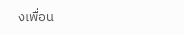งเพื่อน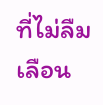ที่ไม่ลืมเลือน